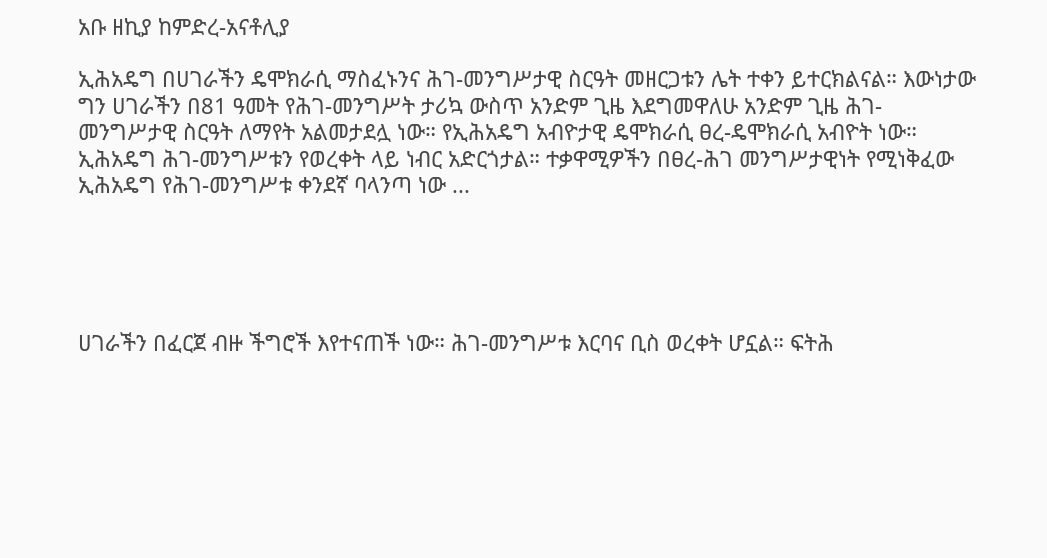አቡ ዘኪያ ከምድረ-አናቶሊያ

ኢሕአዴግ በሀገራችን ዴሞክራሲ ማስፈኑንና ሕገ-መንግሥታዊ ስርዓት መዘርጋቱን ሌት ተቀን ይተርክልናል። እውነታው ግን ሀገራችን በ81 ዓመት የሕገ-መንግሥት ታሪኳ ውስጥ አንድም ጊዜ እደግመዋለሁ አንድም ጊዜ ሕገ- መንግሥታዊ ስርዓት ለማየት አልመታደሏ ነው። የኢሕአዴግ አብዮታዊ ዴሞክራሲ ፀረ-ዴሞክራሲ አብዮት ነው። ኢሕአዴግ ሕገ-መንግሥቱን የወረቀት ላይ ነብር አድርጎታል። ተቃዋሚዎችን በፀረ-ሕገ መንግሥታዊነት የሚነቅፈው ኢሕአዴግ የሕገ-መንግሥቱ ቀንደኛ ባላንጣ ነው ...





ሀገራችን በፈርጀ ብዙ ችግሮች እየተናጠች ነው። ሕገ-መንግሥቱ እርባና ቢስ ወረቀት ሆኗል። ፍትሕ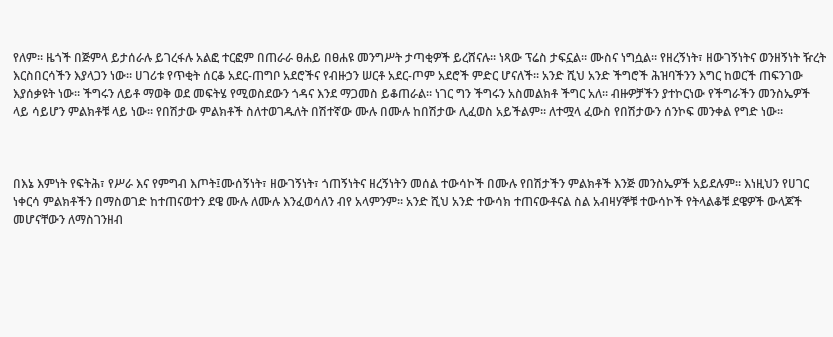የለም። ዜጎች በጅምላ ይታሰራሉ ይገረፋሉ አልፎ ተርፎም በጠራራ ፀሐይ በፀሐዩ መንግሥት ታጣቂዎች ይረሸናሉ። ነጻው ፕሬስ ታፍኗል። ሙስና ነግሷል። የዘረኝነት፣ ዘውገኝነትና ወንዘኝነት ዥረት እርስበርሳችን እያላጋን ነው። ሀገሪቱ የጥቂት ሰርቆ አደር-ጠግቦ አደሮችና የብዙኃን ሠርቶ አደር-ጦም አደሮች ምድር ሆናለች። አንድ ሺህ አንድ ችግሮች ሕዝባችንን እግር ከወርች ጠፍንገው እያሰቃዩት ነው። ችግሩን ለይቶ ማወቅ ወደ መፍትሄ የሚወስደውን ጎዳና እንደ ማጋመስ ይቆጠራል። ነገር ግን ችግሩን አስመልክቶ ችግር አለ። ብዙዎቻችን ያተኮርነው የችግራችን መንስኤዎች ላይ ሳይሆን ምልክቶቹ ላይ ነው። የበሽታው ምልክቶች ስለተወገዱለት በሽተኛው ሙሉ በሙሉ ከበሽታው ሊፈወስ አይችልም። ለተሟላ ፈውስ የበሽታውን ሰንኮፍ መንቀል የግድ ነው።



በእኔ እምነት የፍትሕ፣ የሥራ እና የምግብ እጦት፤ሙሰኝነት፣ ዘውገኝነት፣ ጎጠኝነትና ዘረኝነትን መሰል ተውሳኮች በሙሉ የበሽታችን ምልክቶች እንጅ መንስኤዎች አይደሉም። እነዚህን የሀገር ነቀርሳ ምልክቶችን በማስወገድ ከተጠናወተን ደዌ ሙሉ ለሙሉ እንፈወሳለን ብየ አላምንም። አንድ ሺህ አንድ ተውሳክ ተጠናውቶናል ስል አብዛሃኞቹ ተውሳኮች የትላልቆቹ ደዌዎች ውላጆች መሆናቸውን ለማስገንዘብ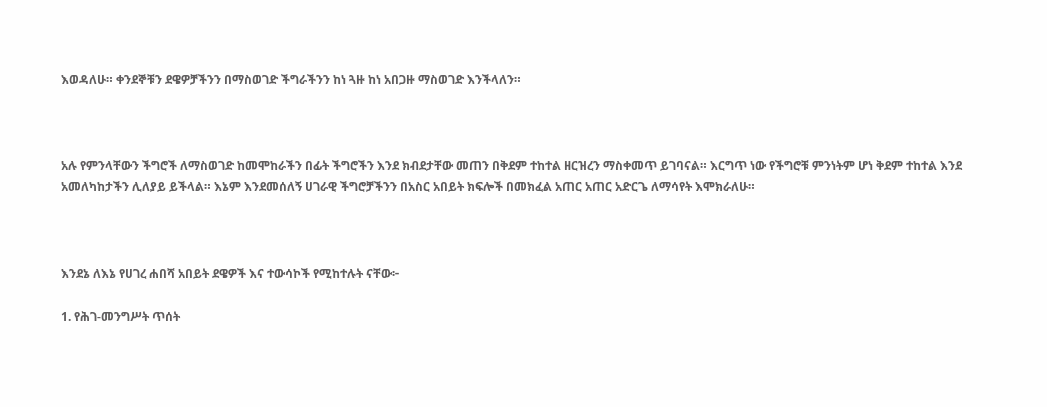እወዳለሁ። ቀንደኞቹን ደዌዎቻችንን በማስወገድ ችግራችንን ከነ ጓዙ ከነ አበጋዙ ማስወገድ እንችላለን።



አሉ የምንላቸውን ችግሮች ለማስወገድ ከመሞከራችን በፊት ችግሮችን እንደ ክብደታቸው መጠን በቅደም ተከተል ዘርዝረን ማስቀመጥ ይገባናል። እርግጥ ነው የችግሮቹ ምንነትም ሆነ ቅደም ተከተል እንደ አመለካከታችን ሊለያይ ይችላል። እኔም እንደመሰለኝ ሀገራዊ ችግሮቻችንን በአስር አበይት ክፍሎች በመክፈል አጠር አጠር አድርጌ ለማሳየት እሞክራለሁ።



እንደኔ ለእኔ የሀገረ ሐበሻ አበይት ደዌዎች እና ተውሳኮች የሚከተሉት ናቸው፦

1. የሕገ-መንግሥት ጥሰት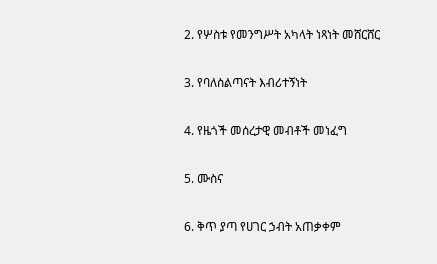2. የሦስቱ የመንግሥት አካላት ነጻነት መሸርሸር

3. የባለስልጣናት እብሪተኝነት

4. የዜጎች መሰረታዊ መብቶች መነፈግ

5. ሙስና

6. ቅጥ ያጣ የሀገር ኃብት አጠቃቀም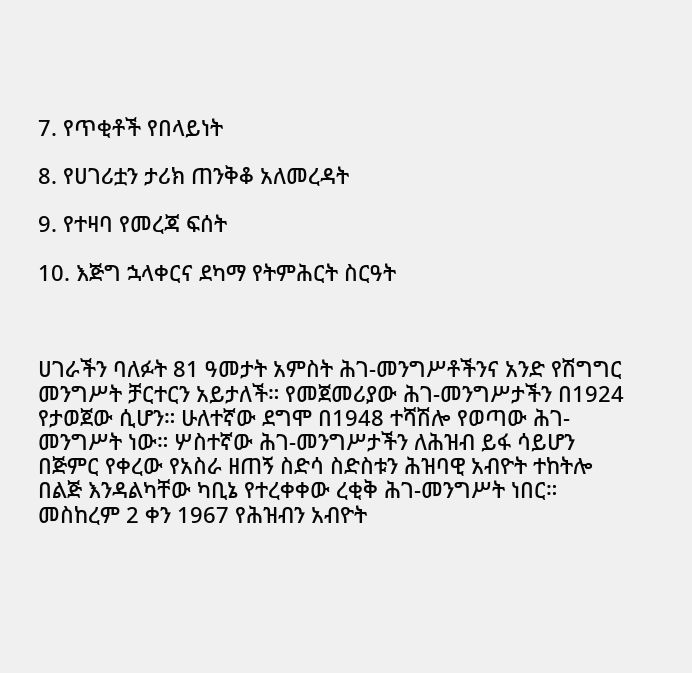7. የጥቂቶች የበላይነት

8. የሀገሪቷን ታሪክ ጠንቅቆ አለመረዳት

9. የተዛባ የመረጃ ፍሰት

10. እጅግ ኋላቀርና ደካማ የትምሕርት ስርዓት



ሀገራችን ባለፉት 81 ዓመታት አምስት ሕገ-መንግሥቶችንና አንድ የሽግግር መንግሥት ቻርተርን አይታለች። የመጀመሪያው ሕገ-መንግሥታችን በ1924 የታወጀው ሲሆን። ሁለተኛው ደግሞ በ1948 ተሻሽሎ የወጣው ሕገ- መንግሥት ነው። ሦስተኛው ሕገ-መንግሥታችን ለሕዝብ ይፋ ሳይሆን በጅምር የቀረው የአስራ ዘጠኝ ስድሳ ስድስቱን ሕዝባዊ አብዮት ተከትሎ በልጅ እንዳልካቸው ካቢኔ የተረቀቀው ረቂቅ ሕገ-መንግሥት ነበር። መስከረም 2 ቀን 1967 የሕዝብን አብዮት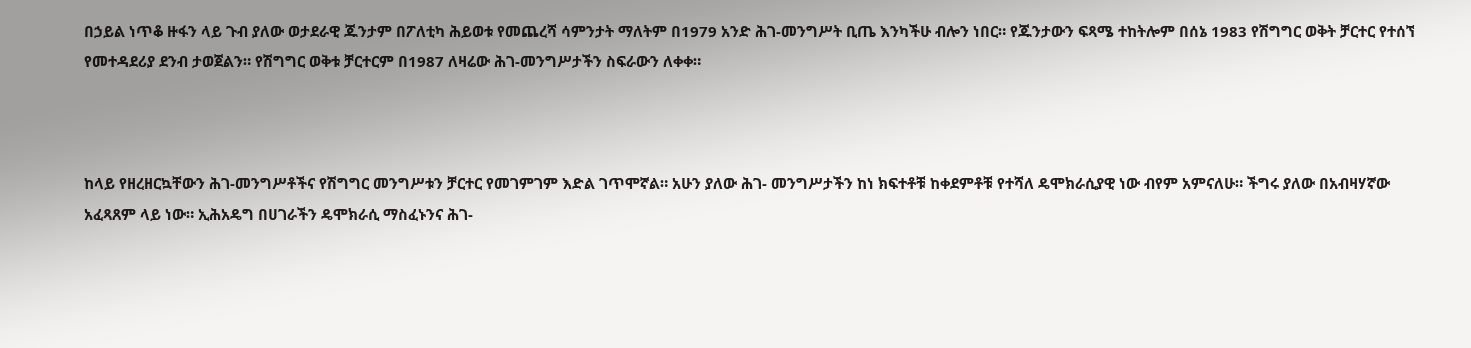በኃይል ነጥቆ ዙፋን ላይ ጉብ ያለው ወታደራዊ ጁንታም በፖለቲካ ሕይወቱ የመጨረሻ ሳምንታት ማለትም በ1979 አንድ ሕገ-መንግሥት ቢጤ እንካችሁ ብሎን ነበር። የጁንታውን ፍጻሜ ተከትሎም በሰኔ 1983 የሽግግር ወቅት ቻርተር የተሰኘ የመተዳደሪያ ደንብ ታወጀልን። የሽግግር ወቅቱ ቻርተርም በ1987 ለዛሬው ሕገ-መንግሥታችን ስፍራውን ለቀቀ።



ከላይ የዘረዘርኳቸውን ሕገ-መንግሥቶችና የሽግግር መንግሥቱን ቻርተር የመገምገም እድል ገጥሞኛል። አሁን ያለው ሕገ- መንግሥታችን ከነ ክፍተቶቹ ከቀደምቶቹ የተሻለ ዴሞክራሲያዊ ነው ብየም አምናለሁ። ችግሩ ያለው በአብዛሃኛው አፈጻጸም ላይ ነው። ኢሕአዴግ በሀገራችን ዴሞክራሲ ማስፈኑንና ሕገ-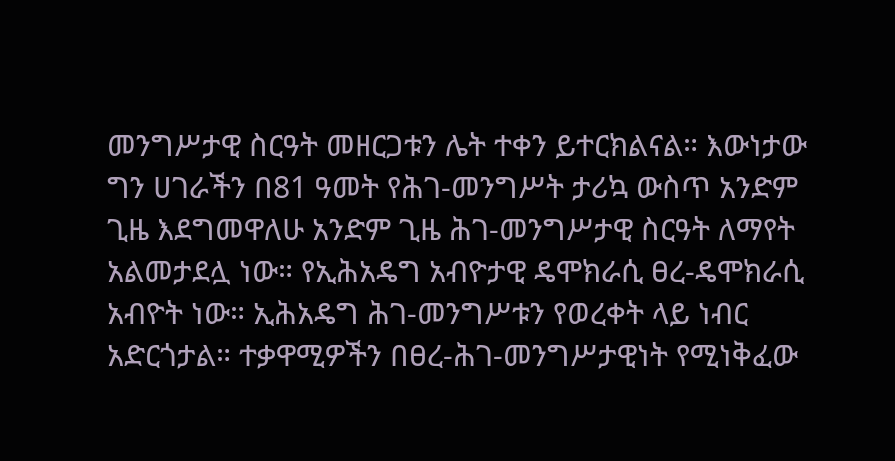መንግሥታዊ ስርዓት መዘርጋቱን ሌት ተቀን ይተርክልናል። እውነታው ግን ሀገራችን በ81 ዓመት የሕገ-መንግሥት ታሪኳ ውስጥ አንድም ጊዜ እደግመዋለሁ አንድም ጊዜ ሕገ-መንግሥታዊ ስርዓት ለማየት አልመታደሏ ነው። የኢሕአዴግ አብዮታዊ ዴሞክራሲ ፀረ-ዴሞክራሲ አብዮት ነው። ኢሕአዴግ ሕገ-መንግሥቱን የወረቀት ላይ ነብር አድርጎታል። ተቃዋሚዎችን በፀረ-ሕገ-መንግሥታዊነት የሚነቅፈው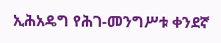ኢሕአዴግ የሕገ-መንግሥቱ ቀንደኛ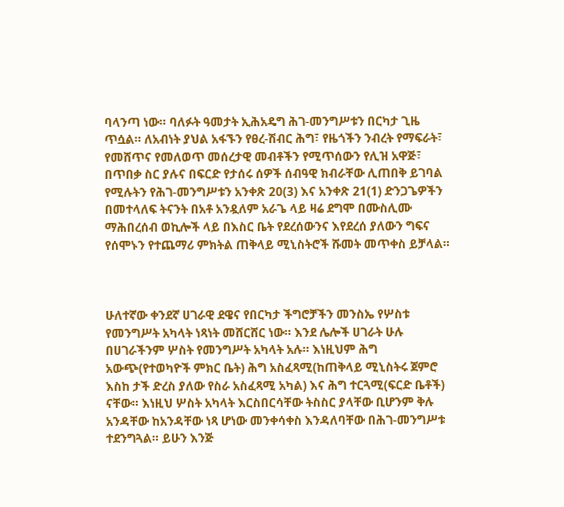ባላንጣ ነው። ባለፉት ዓመታት ኢሕአዴግ ሕገ-መንግሥቱን በርካታ ጊዜ ጥሷል። ለአብነት ያህል አፋኙን የፀረ-ሽብር ሕግ፣ የዜጎችን ንብረት የማፍራት፣ የመሸጥና የመለወጥ መሰረታዊ መብቶችን የሚጥሰውን የሊዝ አዋጅ፣ በጥበቃ ስር ያሉና በፍርድ የታሰሩ ሰዎች ሰብዓዊ ክብራቸው ሊጠበቅ ይገባል የሚሉትን የሕገ-መንግሥቱን አንቀጽ 20(3) እና አንቀጽ 21(1) ድንጋጌዎችን በመተላለፍ ትናንት በአቶ አንዷለም አራጌ ላይ ዛሬ ደግሞ በሙስሊሙ ማሕበረሰብ ወኪሎች ላይ በእስር ቤት የደረሰውንና እየደረሰ ያለውን ግፍና የሰሞኑን የተጨማሪ ምክትል ጠቅላይ ሚኒስትሮች ሹመት መጥቀስ ይቻላል።



ሁለተኛው ቀንደኛ ሀገራዊ ደዌና የበርካታ ችግሮቻችን መንስኤ የሦስቱ የመንግሥት አካላት ነጻነት መሸርሸር ነው። እንደ ሌሎች ሀገራት ሁሉ በሀገራችንም ሦስት የመንግሥት አካላት አሉ። እነዚህም ሕግ አውጭ(የተወካዮች ምክር ቤት) ሕግ አስፈጻሚ(ከጠቅላይ ሚኒስትሩ ጀምሮ እስከ ታች ድረስ ያለው የስራ አስፈጻሚ አካል) እና ሕግ ተርጓሚ(ፍርድ ቤቶች) ናቸው። እነዚህ ሦስት አካላት እርስበርሳቸው ትስስር ያላቸው ቢሆንም ቅሉ አንዳቸው ከአንዳቸው ነጻ ሆነው መንቀሳቀስ እንዳለባቸው በሕገ-መንግሥቱ ተደንግጓል። ይሁን እንጅ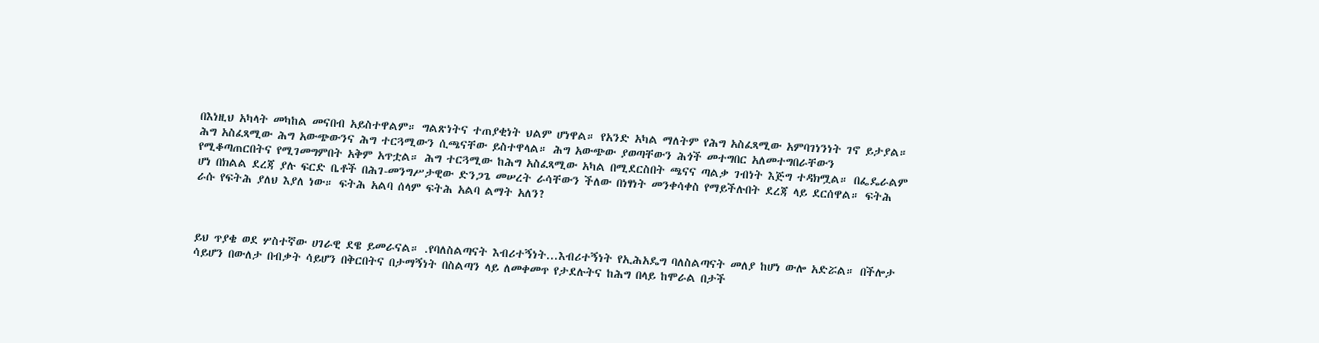በእነዚህ አካላት መካከል መናበብ አይስተዋልም። ግልጽነትና ተጠያቂነት ህልም ሆነዋል። የአንድ አካል ማለትም የሕግ አስፈጻሚው አምባገነንነት ገኖ ይታያል። ሕግ አስፈጻሚው ሕግ አውጭውንና ሕግ ተርጓሚውን ሲጫናቸው ይስተዋላል። ሕግ አውጭው ያወጣቸውን ሕጎች መተግበር አለመተግበራቸውን የሚቆጣጠርበትና የሚገመግምበት አቅም አጥቷል። ሕግ ተርጓሚው ከሕግ አስፈጻሚው አካል በሚደርስበት ጫናና ጣልቃ ገብነት እጅግ ተዳክሟል። በፌዴራልም ሆነ በክልል ደረጃ ያሉ ፍርድ ቤቶች በሕገ-መንግሥታዊው ድንጋጌ መሠረት ራሳቸውን ችለው በነፃነት መንቀሳቀስ የማይችሉበት ደረጃ ላይ ደርሰዋል። ፍትሕ ራሱ የፍትሕ ያለህ እያለ ነው። ፍትሕ አልባ ሰላም ፍትሕ አልባ ልማት አለን?



ይህ ጥያቄ ወደ ሦስተኛው ሀገራዊ ደዌ ይመራናል። .የባለስልጣናት እብሪተኝነት...እብሪተኝነት የኢሕአዴግ ባለስልጣናት መለያ ከሆነ ውሎ አድሯል። በችሎታ ሳይሆን በውለታ በብቃት ሳይሆን በቅርበትና በታማኝነት በስልጣን ላይ ለመቀመጥ የታደሉትና ከሕግ በላይ ከሞራል በታች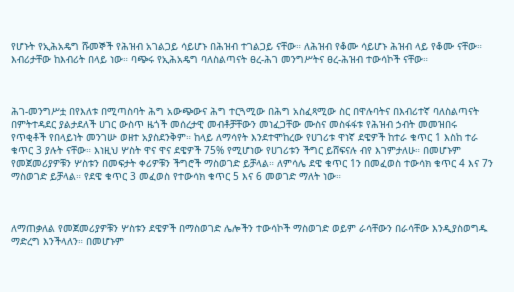የሆኑት የኢሕአዴግ ሹመኞች የሕዝብ አገልጋይ ሳይሆኑ በሕዝብ ተገልጋይ ናቸው። ለሕዝብ የቆሙ ሳይሆኑ ሕዝብ ላይ የቆሙ ናቸው። እብሪታቸው ከእብሪት በላይ ነው። ባጭሩ የኢሕአዴግ ባለስልጣናት ፀረ-ሕገ መንግሥትና ፀረ-ሕዝብ ተውሳኮች ናቸው።



ሕገ-መንግሥቷ በየእለቱ በሚጣስባት ሕግ አውጭውና ሕግ ተርጓሚው በሕግ አስፈጻሚው ስር በዋሉባትና በእብሪተኛ ባለስልጣናት በምትተዳደር ያልታደለች ሀገር ውስጥ ዜጎች መሰረታዊ መብቶቻቸውን መነፈጋቸው ሙስና መስፋፋቱ የሕዝብ ኃብት መመዝበሩ የጥቂቶች የበላይነት መንገሡ ወዘተ አያስደንቅም። ከላይ ለማሳየት እንደተሞከረው የሀገሪቱ ዋነኛ ደዌዎች ከተራ ቁጥር 1 እስከ ተራ ቁጥር 3 ያሉት ናቸው። እነዚህ ሦስት ዋና ዋና ደዌዎች 75% የሚሆነው የሀገሪቱን ችግር ይሸፍናሉ ብየ እገምታለሁ። በመሆኑም የመጀመሪያዎቹን ሦስቱን በመፍታት ቀሪዎቹን ችግሮች ማስወገድ ይቻላል። ለምሳሌ ደዌ ቁጥር 1ን በመፈወስ ተውሳክ ቁጥር 4 እና 7ን ማስወገድ ይቻላል። የደዌ ቁጥር 3 መፈወስ የተውሳክ ቁጥር 5 እና 6 መወገድ ማለት ነው።



ለማጠቃለል የመጀመሪያዎቹን ሦስቱን ደዌዎች በማስወገድ ሌሎችን ተውሳኮች ማስወገድ ወይም ራሳቸውን በራሳቸው እንዲያስወግዱ ማድረግ እንችላለን። በመሆኑም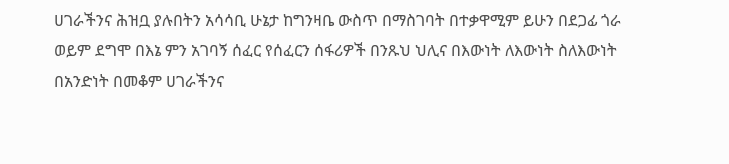ሀገራችንና ሕዝቧ ያሉበትን አሳሳቢ ሁኔታ ከግንዛቤ ውስጥ በማስገባት በተቃዋሚም ይሁን በደጋፊ ጎራ ወይም ደግሞ በእኔ ምን አገባኝ ሰፈር የሰፈርን ሰፋሪዎች በንጹህ ህሊና በእውነት ለእውነት ስለእውነት በአንድነት በመቆም ሀገራችንና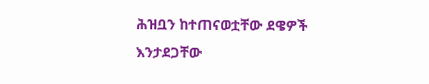ሕዝቧን ከተጠናወቷቸው ደዌዎች እንታደጋቸው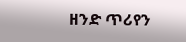ዘንድ ጥሪየን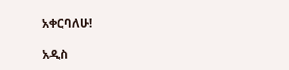አቀርባለሁ!

አዲስ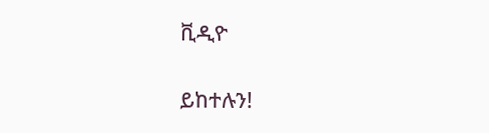ቪዲዮ

ይከተሉን!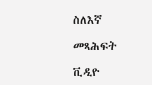ስለእኛ

መጻሕፍት

ቪዲዮ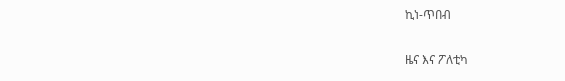ኪነ-ጥበብ

ዜና እና ፖለቲካ